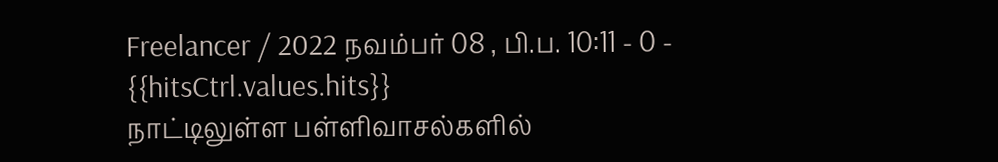Freelancer / 2022 நவம்பர் 08 , பி.ப. 10:11 - 0 - {{hitsCtrl.values.hits}}
நாட்டிலுள்ள பள்ளிவாசல்களில்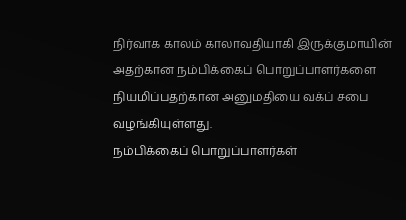நிர்வாக காலம் காலாவதியாகி இருக்குமாயின் அதற்கான நம்பிக்கைப் பொறுப்பாளர்களை நியமிப்பதற்கான அனுமதியை வக்ப் சபை வழங்கியுள்ளது.
நம்பிக்கைப் பொறுப்பாளர்கள்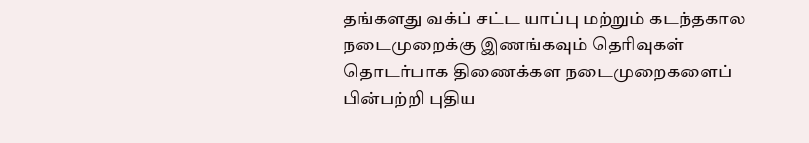தங்களது வக்ப் சட்ட யாப்பு மற்றும் கடந்தகால நடைமுறைக்கு இணங்கவும் தெரிவுகள் தொடர்பாக திணைக்கள நடைமுறைகளைப் பின்பற்றி புதிய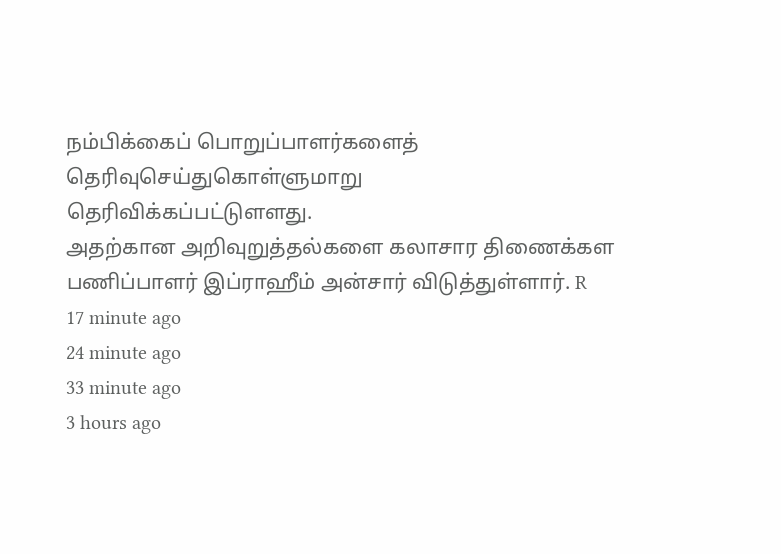நம்பிக்கைப் பொறுப்பாளர்களைத் தெரிவுசெய்துகொள்ளுமாறு
தெரிவிக்கப்பட்டுளளது.
அதற்கான அறிவுறுத்தல்களை கலாசார திணைக்கள பணிப்பாளர் இப்ராஹீம் அன்சார் விடுத்துள்ளார். R
17 minute ago
24 minute ago
33 minute ago
3 hours ago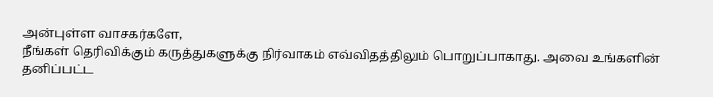அன்புள்ள வாசகர்களே,
நீங்கள் தெரிவிக்கும் கருத்துகளுக்கு நிர்வாகம் எவ்விதத்திலும் பொறுப்பாகாது. அவை உங்களின் தனிப்பட்ட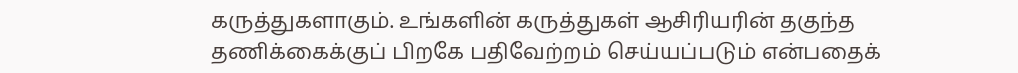கருத்துகளாகும். உங்களின் கருத்துகள் ஆசிரியரின் தகுந்த தணிக்கைக்குப் பிறகே பதிவேற்றம் செய்யப்படும் என்பதைக்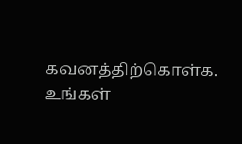கவனத்திற்கொள்க. உங்கள்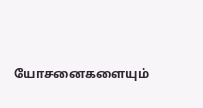யோசனைகளையும்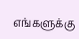எங்களுக்கு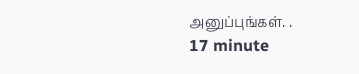அனுப்புங்கள். .
17 minute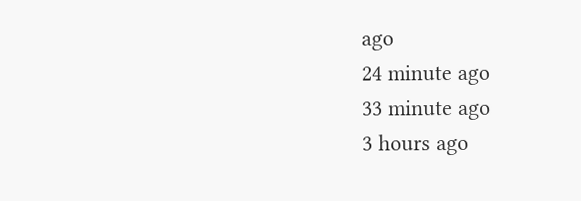ago
24 minute ago
33 minute ago
3 hours ago